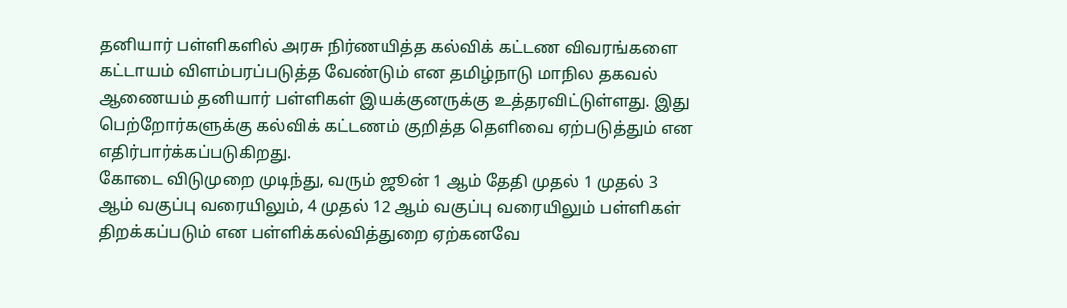தனியார் பள்ளிகளில் அரசு நிர்ணயித்த கல்விக் கட்டண விவரங்களை கட்டாயம் விளம்பரப்படுத்த வேண்டும் என தமிழ்நாடு மாநில தகவல் ஆணையம் தனியார் பள்ளிகள் இயக்குனருக்கு உத்தரவிட்டுள்ளது. இது பெற்றோர்களுக்கு கல்விக் கட்டணம் குறித்த தெளிவை ஏற்படுத்தும் என எதிர்பார்க்கப்படுகிறது.
கோடை விடுமுறை முடிந்து, வரும் ஜூன் 1 ஆம் தேதி முதல் 1 முதல் 3 ஆம் வகுப்பு வரையிலும், 4 முதல் 12 ஆம் வகுப்பு வரையிலும் பள்ளிகள் திறக்கப்படும் என பள்ளிக்கல்வித்துறை ஏற்கனவே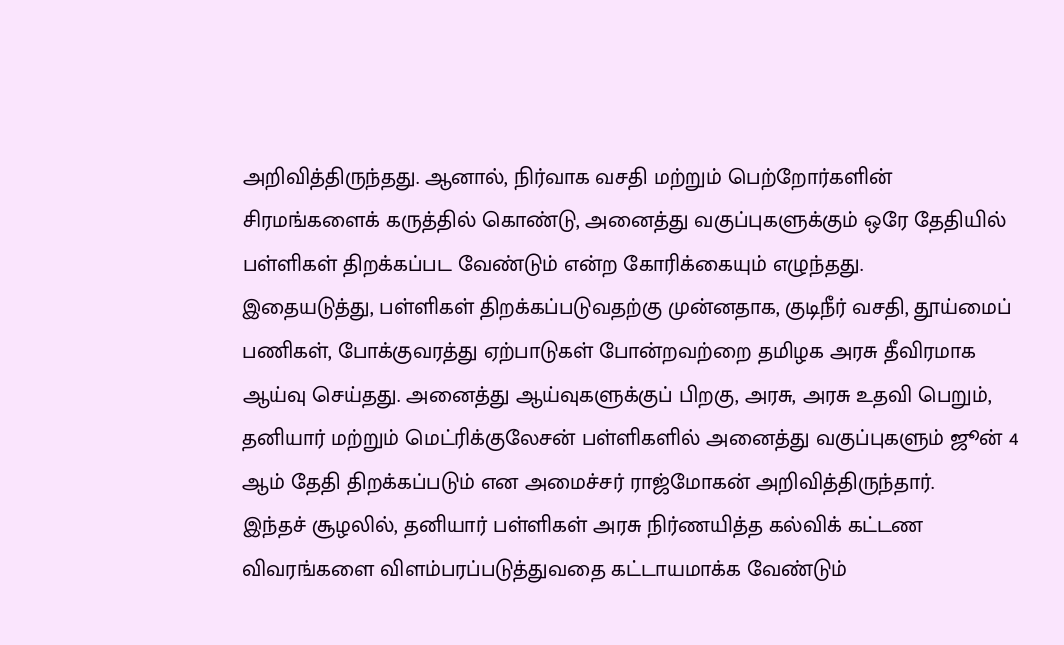அறிவித்திருந்தது. ஆனால், நிர்வாக வசதி மற்றும் பெற்றோர்களின் சிரமங்களைக் கருத்தில் கொண்டு, அனைத்து வகுப்புகளுக்கும் ஒரே தேதியில் பள்ளிகள் திறக்கப்பட வேண்டும் என்ற கோரிக்கையும் எழுந்தது.
இதையடுத்து, பள்ளிகள் திறக்கப்படுவதற்கு முன்னதாக, குடிநீர் வசதி, தூய்மைப் பணிகள், போக்குவரத்து ஏற்பாடுகள் போன்றவற்றை தமிழக அரசு தீவிரமாக ஆய்வு செய்தது. அனைத்து ஆய்வுகளுக்குப் பிறகு, அரசு, அரசு உதவி பெறும், தனியார் மற்றும் மெட்ரிக்குலேசன் பள்ளிகளில் அனைத்து வகுப்புகளும் ஜூன் 4 ஆம் தேதி திறக்கப்படும் என அமைச்சர் ராஜ்மோகன் அறிவித்திருந்தார்.
இந்தச் சூழலில், தனியார் பள்ளிகள் அரசு நிர்ணயித்த கல்விக் கட்டண விவரங்களை விளம்பரப்படுத்துவதை கட்டாயமாக்க வேண்டும்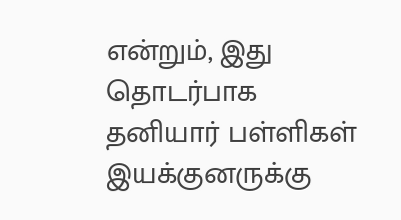என்றும், இது தொடர்பாக தனியார் பள்ளிகள் இயக்குனருக்கு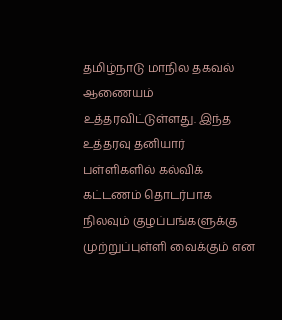தமிழ்நாடு மாநில தகவல் ஆணையம் உத்தரவிட்டுள்ளது. இந்த உத்தரவு தனியார் பள்ளிகளில் கல்விக் கட்டணம் தொடர்பாக நிலவும் குழப்பங்களுக்கு முற்றுப்புள்ளி வைக்கும் என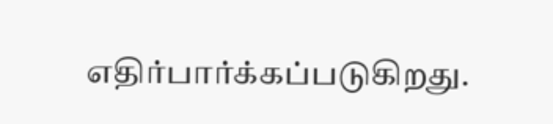எதிர்பார்க்கப்படுகிறது.